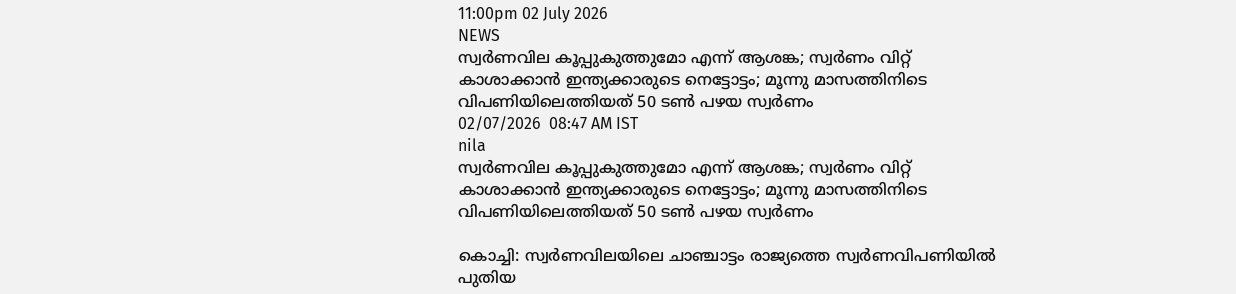11:00pm 02 July 2026
NEWS
സ്വർണവില കൂപ്പുകുത്തുമോ എന്ന് ആശങ്ക; സ്വർണം വിറ്റ് കാശാക്കാൻ ഇന്ത്യക്കാരുടെ നെട്ടോട്ടം; മൂന്നു മാസത്തിനിടെ വിപണിയിലെത്തിയത് 50 ടൺ പഴയ സ്വർണം
02/07/2026  08:47 AM IST
nila
സ്വർണവില കൂപ്പുകുത്തുമോ എന്ന് ആശങ്ക; സ്വർണം വിറ്റ് കാശാക്കാൻ ഇന്ത്യക്കാരുടെ നെട്ടോട്ടം; മൂന്നു മാസത്തിനിടെ വിപണിയിലെത്തിയത് 50 ടൺ പഴയ സ്വർണം

കൊച്ചി: സ്വർണവിലയിലെ ചാഞ്ചാട്ടം രാജ്യത്തെ സ്വർണവിപണിയിൽ പുതിയ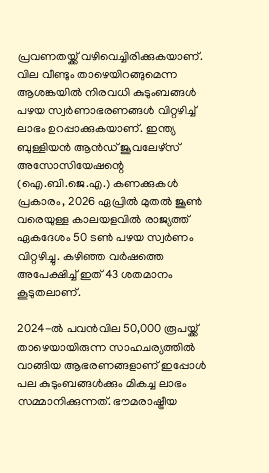പ്രവണതയ്ക്ക് വഴിവെച്ചിരിക്കുകയാണ്. വില വീണ്ടും താഴെയിറങ്ങുമെന്ന ആശങ്കയിൽ നിരവധി കുടുംബങ്ങൾ പഴയ സ്വർണാഭരണങ്ങൾ വിറ്റഴിച്ച് ലാഭം ഉറപ്പാക്കുകയാണ്. ഇന്ത്യ ബുള്ളിയൻ ആൻഡ് ജൂവലേഴ്‌സ് അസോസിയേഷന്റെ (ഐ.ബി.ജെ.എ.) കണക്കുകൾ പ്രകാരം, 2026 ഏപ്രിൽ മുതൽ ജൂൺ വരെയുള്ള കാലയളവിൽ രാജ്യത്ത് ഏകദേശം 50 ടൺ പഴയ സ്വർണം വിറ്റഴിച്ചു. കഴിഞ്ഞ വർഷത്തെ അപേക്ഷിച്ച് ഇത് 43 ശതമാനം കൂടുതലാണ്.

2024-ൽ പവൻവില 50,000 രൂപയ്ക്ക് താഴെയായിരുന്ന സാഹചര്യത്തിൽ വാങ്ങിയ ആഭരണങ്ങളാണ് ഇപ്പോൾ പല കുടുംബങ്ങൾക്കും മികച്ച ലാഭം സമ്മാനിക്കുന്നത്. ഭൗമരാഷ്ട്രീയ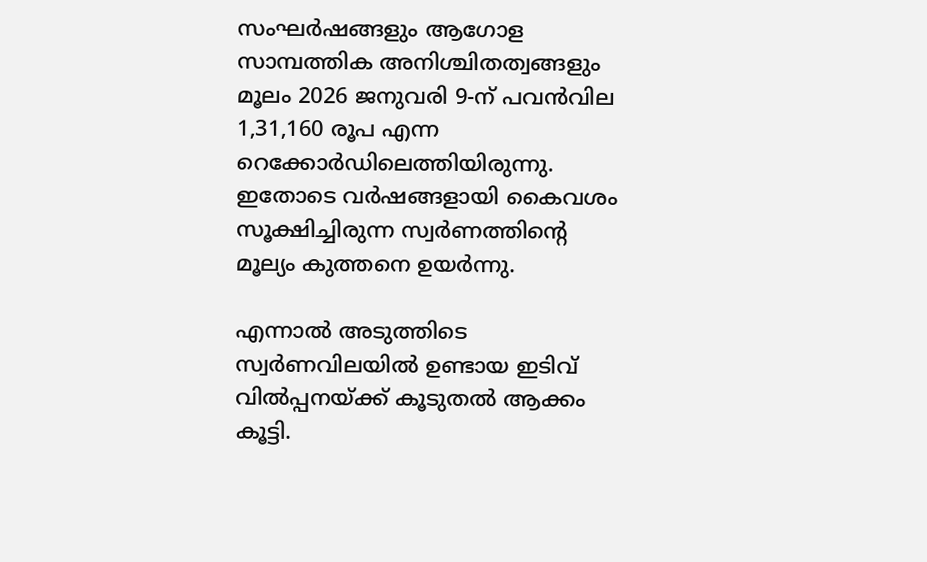സംഘർഷങ്ങളും ആഗോള സാമ്പത്തിക അനിശ്ചിതത്വങ്ങളും മൂലം 2026 ജനുവരി 9-ന് പവൻവില 1,31,160 രൂപ എന്ന റെക്കോർഡിലെത്തിയിരുന്നു. ഇതോടെ വർഷങ്ങളായി കൈവശം സൂക്ഷിച്ചിരുന്ന സ്വർണത്തിന്റെ മൂല്യം കുത്തനെ ഉയർന്നു.

എന്നാൽ അടുത്തിടെ സ്വർണവിലയിൽ ഉണ്ടായ ഇടിവ് വിൽപ്പനയ്ക്ക് കൂടുതൽ ആക്കം കൂട്ടി.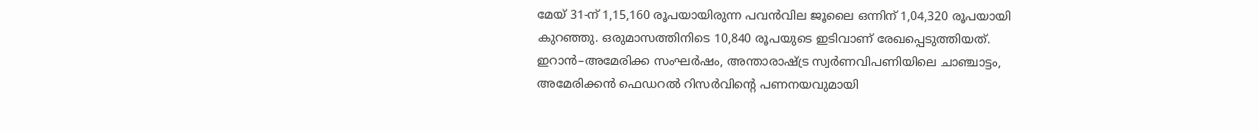മേയ് 31-ന് 1,15,160 രൂപയായിരുന്ന പവൻവില ജൂലൈ ഒന്നിന് 1,04,320 രൂപയായി കുറഞ്ഞു. ഒരുമാസത്തിനിടെ 10,840 രൂപയുടെ ഇടിവാണ് രേഖപ്പെടുത്തിയത്. ഇറാൻ–അമേരിക്ക സംഘർഷം, അന്താരാഷ്ട്ര സ്വർണവിപണിയിലെ ചാഞ്ചാട്ടം, അമേരിക്കൻ ഫെഡറൽ റിസർവിന്റെ പണനയവുമായി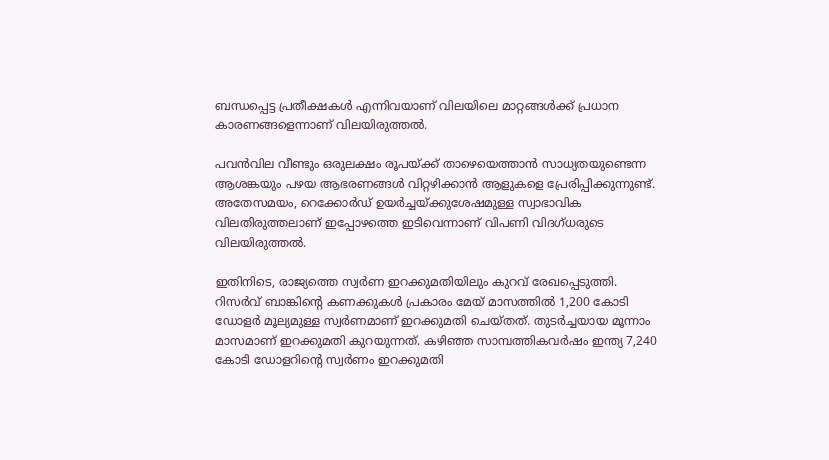ബന്ധപ്പെട്ട പ്രതീക്ഷകൾ എന്നിവയാണ് വിലയിലെ മാറ്റങ്ങൾക്ക് പ്രധാന കാരണങ്ങളെന്നാണ് വിലയിരുത്തൽ.

പവൻവില വീണ്ടും ഒരുലക്ഷം രൂപയ്ക്ക് താഴെയെത്താൻ സാധ്യതയുണ്ടെന്ന ആശങ്കയും പഴയ ആഭരണങ്ങൾ വിറ്റഴിക്കാൻ ആളുകളെ പ്രേരിപ്പിക്കുന്നുണ്ട്. അതേസമയം, റെക്കോർഡ് ഉയർച്ചയ്ക്കുശേഷമുള്ള സ്വാഭാവിക വിലതിരുത്തലാണ് ഇപ്പോഴത്തെ ഇടിവെന്നാണ് വിപണി വിദഗ്ധരുടെ വിലയിരുത്തൽ.

ഇതിനിടെ, രാജ്യത്തെ സ്വർണ ഇറക്കുമതിയിലും കുറവ് രേഖപ്പെടുത്തി. റിസർവ് ബാങ്കിന്റെ കണക്കുകൾ പ്രകാരം മേയ് മാസത്തിൽ 1,200 കോടി ഡോളർ മൂല്യമുള്ള സ്വർണമാണ് ഇറക്കുമതി ചെയ്തത്. തുടർച്ചയായ മൂന്നാം മാസമാണ് ഇറക്കുമതി കുറയുന്നത്. കഴിഞ്ഞ സാമ്പത്തികവർഷം ഇന്ത്യ 7,240 കോടി ഡോളറിന്റെ സ്വർണം ഇറക്കുമതി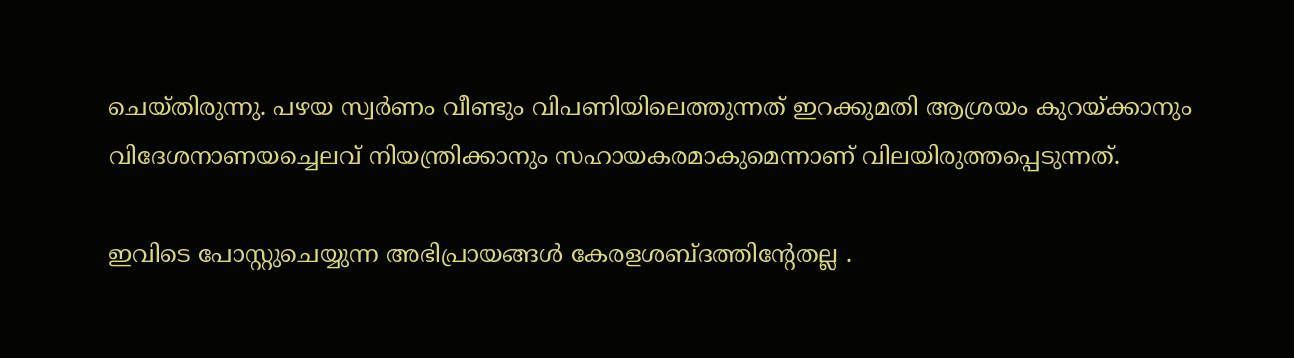ചെയ്തിരുന്നു. പഴയ സ്വർണം വീണ്ടും വിപണിയിലെത്തുന്നത് ഇറക്കുമതി ആശ്രയം കുറയ്ക്കാനും വിദേശനാണയച്ചെലവ് നിയന്ത്രിക്കാനും സഹായകരമാകുമെന്നാണ് വിലയിരുത്തപ്പെടുന്നത്.

ഇവിടെ പോസ്റ്റുചെയ്യുന്ന അഭിപ്രായങ്ങള്‍ കേരളശബ്‌ദത്തിന്റേതല്ല .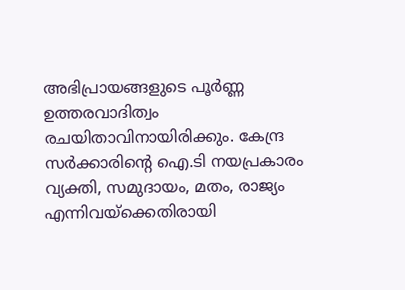അഭിപ്രായങ്ങളുടെ പൂര്‍ണ്ണ ഉത്തരവാദിത്വം രചയിതാവിനായിരിക്കും. കേന്ദ്ര സർക്കാരിന്റെ ഐ.ടി നയപ്രകാരം വ്യക്തി, സമുദായം, മതം, രാജ്യം എന്നിവയ്ക്കെതിരായി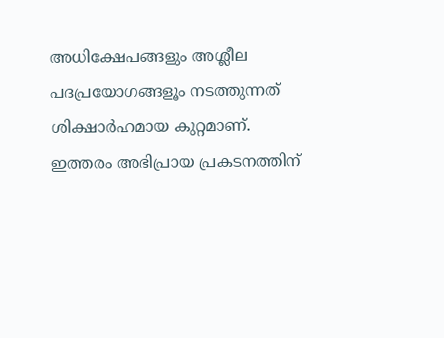അധിക്ഷേപങ്ങളും അശ്ലീല പദപ്രയോഗങ്ങളൂം നടത്തുന്നത് ശിക്ഷാര്‍ഹമായ കുറ്റമാണ്. ഇത്തരം അഭിപ്രായ പ്രകടനത്തിന്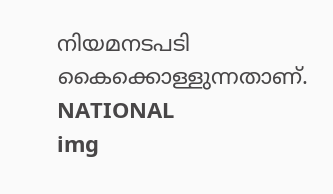നിയമനടപടി കൈക്കൊള്ളുന്നതാണ്.
NATIONAL
img